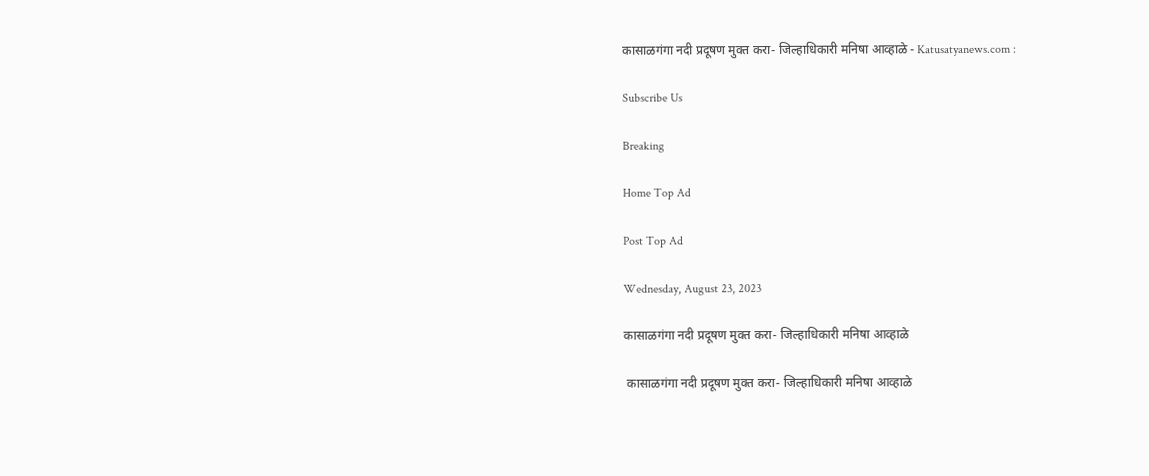कासाळगंगा नदी प्रदूषण मुक्त करा- जिल्हाधिकारी मनिषा आव्हाळे - Katusatyanews.com :

Subscribe Us

Breaking

Home Top Ad

Post Top Ad

Wednesday, August 23, 2023

कासाळगंगा नदी प्रदूषण मुक्त करा- जिल्हाधिकारी मनिषा आव्हाळे

 कासाळगंगा नदी प्रदूषण मुक्त करा- जिल्हाधिकारी मनिषा आव्हाळे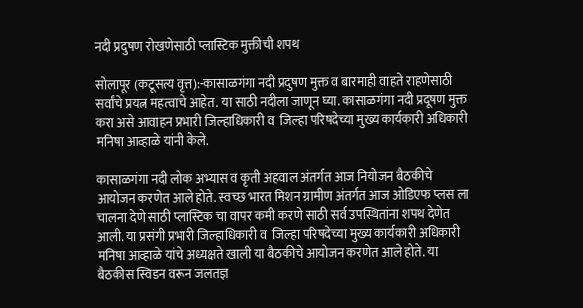नदी प्रदुषण रोखणेसाठी प्लास्टिक मुक्तीची शपथ

सोलापूर (कटूसत्य वृत्त):-कासाळगंगा नदी प्रदुषण मुक्त व बारमाही वाहते राहणेसाठी सर्वांचे प्रयत्न महत्वाचे आहेत. या साठी नदीला जाणून घ्या. कासाळगंगा नदी प्रदूषण मुक्त करा असे आवाहन प्रभारी जिल्हाधिकारी व  जिल्हा परिषदेच्या मुख्य कार्यकारी अधिकारी मनिषा आव्हाळे यांनी केले.

कासाळगंगा नदी लोक अभ्यास व कृती अहवाल अंतर्गत आज नियोजन बैठकीचे आयोजन करणेत आले होते. स्वच्छ भारत मिशन ग्रामीण अंतर्गत आज ओडिएफ प्लस ला चालना देणे साठी प्लास्टिक चा वापर कमी करणे साठी सर्व उपस्थितांना शपथ देणेत आली. या प्रसंगी प्रभारी जिल्हाधिकारी व  जिल्हा परिषदेच्या मुख्य कार्यकारी अधिकारी मनिषा आव्हाळे यांचे अध्यक्षते खाली या बैठकीचे आयोजन करणेत आले होते. या बैठकीस स्विडन वरून जलतज्ञ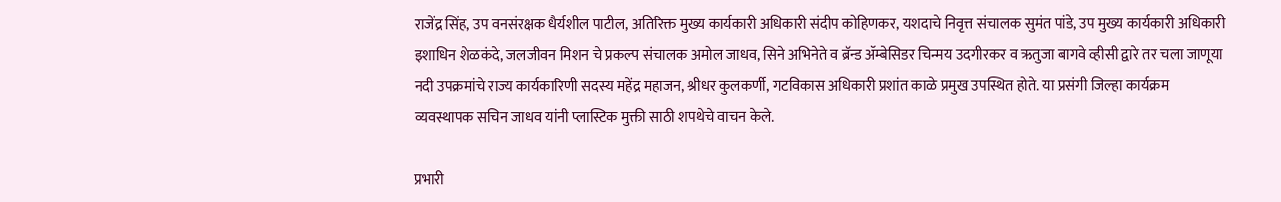राजेंद्र सिंह, उप वनसंरक्षक धैर्यशील पाटील, अतिरिक्त मुख्य कार्यकारी अधिकारी संदीप कोहिणकर, यशदाचे निवृत्त संचालक सुमंत पांडे, उप मुख्य कार्यकारी अधिकारी इशाधिन शेळकंदे, जलजीवन मिशन चे प्रकल्प संचालक अमोल जाधव, सिने अभिनेते व ब्रॅन्ड ॲम्बेसिडर चिन्मय उदगीरकर व ऋतुजा बागवे व्हीसी द्वारे तर चला जाणूया नदी उपक्रमांचे राज्य कार्यकारिणी सदस्य महेंद्र महाजन, श्रीधर कुलकर्णी, गटविकास अधिकारी प्रशांत काळे प्रमुख उपस्थित होते. या प्रसंगी जिल्हा कार्यक्रम व्यवस्थापक सचिन जाधव यांनी प्लास्टिक मुक्ती साठी शपथेचे वाचन केले.

प्रभारी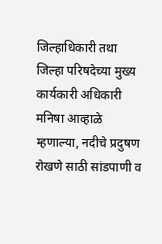जिल्हाधिकारी तथा जिल्हा परिषदेच्या मुख्य कार्यकारी अधिकारी मनिषा आव्हाळे म्हणाल्या, नदीचे प्रदुषण रोखणे साठी सांडपाणी व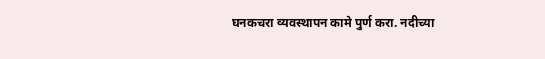घनकचरा व्यवस्थापन कामे पुर्ण करा. नदीच्या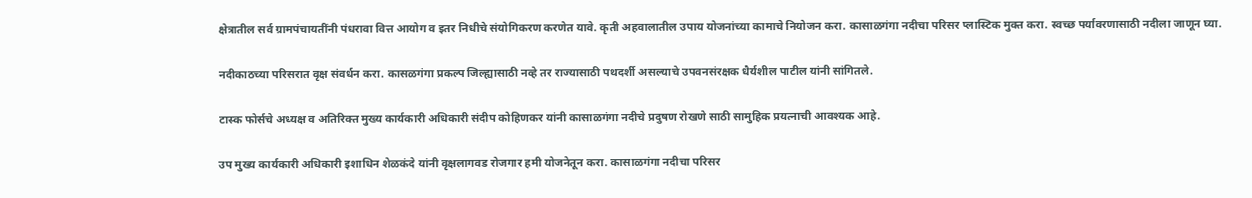क्षेत्रातील सर्व ग्रामपंचायतींनी पंधरावा वित्त आयोग व इतर निधीचे संयोगिकरण करणेत यावे. कृती अहवालातील उपाय योजनांच्या कामाचे नियोजन करा. कासाळगंगा नदीचा परिसर प्लास्टिक मुक्त करा. स्वच्छ पर्यावरणासाठी नदीला जाणून घ्या.

नदीकाठच्या परिसरात वृक्ष संवर्धन करा. कासळगंगा प्रकल्प जिल्ह्यासाठी नव्हे तर राज्यासाठी पथदर्शी असल्याचे उपवनसंरक्षक धैर्यशील पाटील यांनी सांगितले.

टास्क फोर्सचे अध्यक्ष व अतिरिक्त मुख्य कार्यकारी अधिकारी संदीप कोहिणकर यांनी कासाळगंगा नदीचे प्रदुषण रोखणे साठी सामुहिक प्रयत्नाची आवश्यक आहे.

उप मुख्य कार्यकारी अधिकारी इशाधिन शेळकंदे यांनी वृक्षलागवड रोजगार हमी योजनेतून करा. कासाळगंगा नदीचा परिसर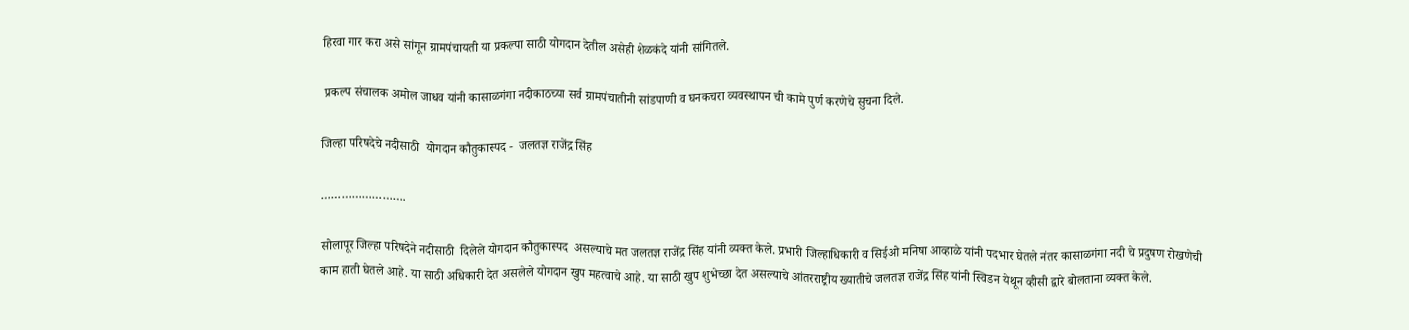हिरवा गार करा असे सांगून ग्रामपंचायती या प्रकल्पा साठी योगदान देतील असेही शेळकंदे यांनी सांगितले.

 प्रकल्प संचालक अमोल जाधव यांनी कासाळगंगा नदीकाठच्या सर्व ग्रामपंचातीनी सांडपाणी व घनकचरा व्यवस्थापन ची कामे पुर्ण करणेचे सुचना दिले.

जिल्हा परिषदेचे नदीसाठी  योगदान कौतुकास्पद -  जलतज्ञ राजेंद्र सिंह

…………………….

सोलापूर जिल्हा परिषदेने नदीसाठी  दिलेले योगदान कौतुकास्पद  असल्याचे मत जलतज्ञ राजेंद्र सिंह यांनी व्यक्त केले. प्रभारी जिल्हाधिकारी व सिईओ मनिषा आव्हाळे यांनी पदभार घेतले नंतर कासाळगंगा नदी चे प्रदुषण रोखणेची काम हाती घेतले आहे. या साठी अधिकारी देत असलेले योगदान खुप महत्वाचे आहे. या साठी खुप शुभेच्छा देत असल्याचे आंतरराष्ट्रीय ख्यातीचे जलतज्ञ राजेंद्र सिंह यांनी स्विडन येथून व्हीसी द्वारे बोलताना व्यक्त केले.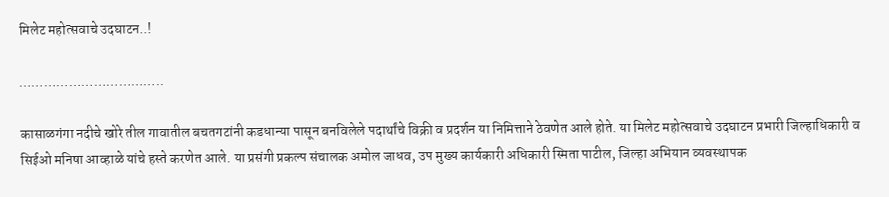मिलेट महोत्सवाचे उदघाटन..!

……………………………..

कासाळगंगा नदीचे खोरे तील गावातील बचतगटांनी कडधान्या पासून बनविलेले पदार्थांचे विक्री व प्रदर्शन या निमित्ताने ठेवणेत आले होते. या मिलेट महोत्सवाचे उदघाटन प्रभारी जिल्हाधिकारी व सिईओ मनिषा आव्हाळे यांचे हस्ते करणेत आले. या प्रसंगी प्रकल्प संचालक अमोल जाधव, उप मुख्य कार्यकारी अधिकारी स्मिता पाटील, जिल्हा अभियान व्यवस्थापक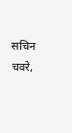सचिन चवरे,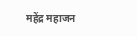महेंद्र महाजन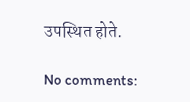उपस्थित होते.

No comments: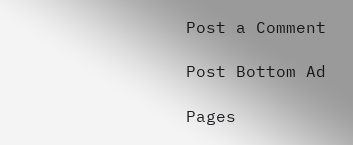Post a Comment

Post Bottom Ad

Pages